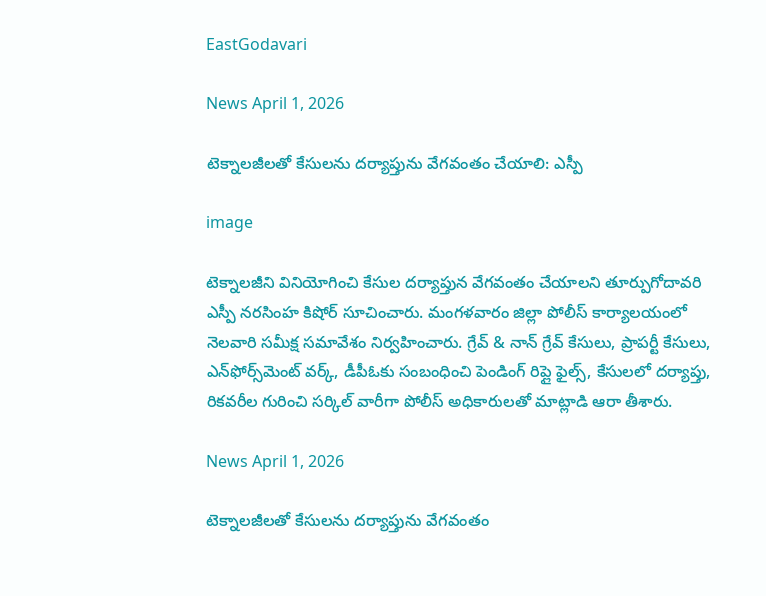EastGodavari

News April 1, 2026

టెక్నాలజీలతో కేసులను దర్యాప్తును వేగవంతం చేయాలి: ఎస్పీ

image

టెక్నాలజీని వినియోగించి కేసుల దర్యాప్తున వేగవంతం చేయాలని తూర్పుగోదావరి ఎస్పీ నరసింహ కిషోర్ సూచించారు. మంగళవారం జిల్లా పోలీస్ కార్యాలయంలో నెలవారి సమీక్ష సమావేశం నిర్వహించారు. గ్రేవ్ & నాన్ గ్రేవ్ కేసులు, ప్రాపర్టీ కేసులు, ఎన్‌ఫోర్స్‌మెంట్ వర్క్, డీపీఓకు సంబంధించి పెండింగ్ రిప్లై ఫైల్స్, కేసులలో దర్యాప్తు, రికవరీల గురించి సర్కిల్ వారీగా పోలీస్ అధికారులతో మాట్లాడి ఆరా తీశారు.

News April 1, 2026

టెక్నాలజీలతో కేసులను దర్యాప్తును వేగవంతం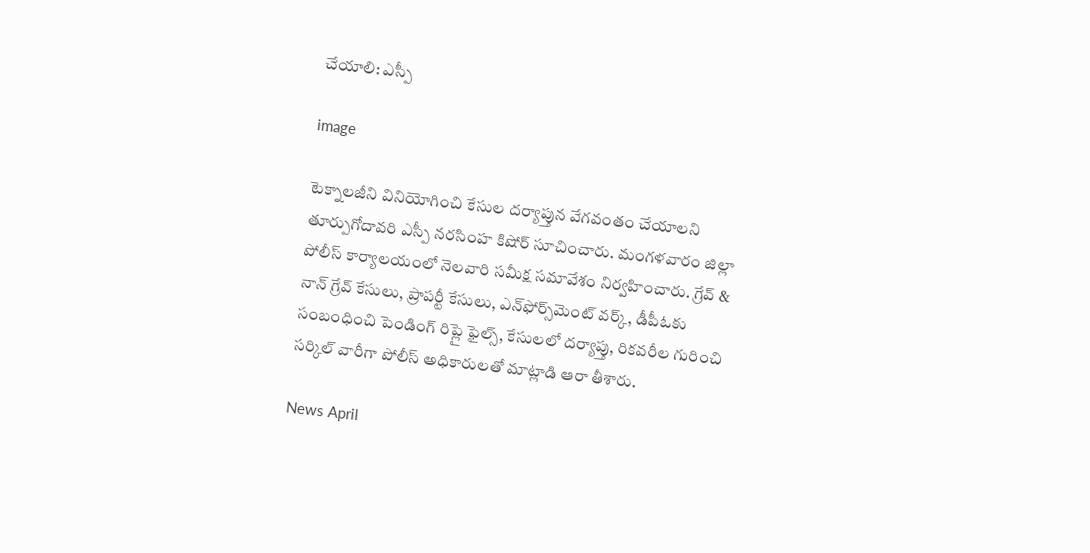చేయాలి: ఎస్పీ

image

టెక్నాలజీని వినియోగించి కేసుల దర్యాప్తున వేగవంతం చేయాలని తూర్పుగోదావరి ఎస్పీ నరసింహ కిషోర్ సూచించారు. మంగళవారం జిల్లా పోలీస్ కార్యాలయంలో నెలవారి సమీక్ష సమావేశం నిర్వహించారు. గ్రేవ్ & నాన్ గ్రేవ్ కేసులు, ప్రాపర్టీ కేసులు, ఎన్‌ఫోర్స్‌మెంట్ వర్క్, డీపీఓకు సంబంధించి పెండింగ్ రిప్లై ఫైల్స్, కేసులలో దర్యాప్తు, రికవరీల గురించి సర్కిల్ వారీగా పోలీస్ అధికారులతో మాట్లాడి ఆరా తీశారు.

News April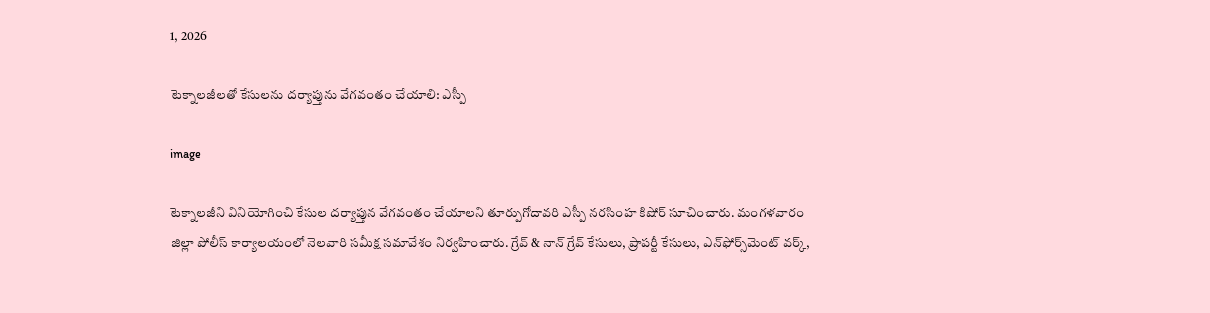1, 2026

టెక్నాలజీలతో కేసులను దర్యాప్తును వేగవంతం చేయాలి: ఎస్పీ

image

టెక్నాలజీని వినియోగించి కేసుల దర్యాప్తున వేగవంతం చేయాలని తూర్పుగోదావరి ఎస్పీ నరసింహ కిషోర్ సూచించారు. మంగళవారం జిల్లా పోలీస్ కార్యాలయంలో నెలవారి సమీక్ష సమావేశం నిర్వహించారు. గ్రేవ్ & నాన్ గ్రేవ్ కేసులు, ప్రాపర్టీ కేసులు, ఎన్‌ఫోర్స్‌మెంట్ వర్క్,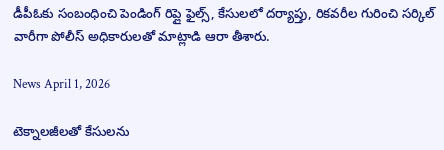డీపీఓకు సంబంధించి పెండింగ్ రిప్లై ఫైల్స్, కేసులలో దర్యాప్తు, రికవరీల గురించి సర్కిల్ వారీగా పోలీస్ అధికారులతో మాట్లాడి ఆరా తీశారు.

News April 1, 2026

టెక్నాలజీలతో కేసులను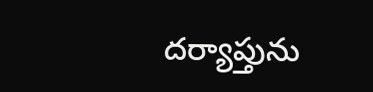దర్యాప్తును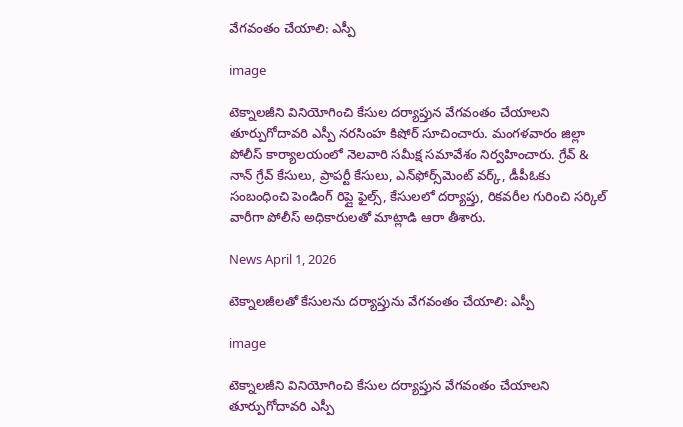వేగవంతం చేయాలి: ఎస్పీ

image

టెక్నాలజీని వినియోగించి కేసుల దర్యాప్తున వేగవంతం చేయాలని తూర్పుగోదావరి ఎస్పీ నరసింహ కిషోర్ సూచించారు. మంగళవారం జిల్లా పోలీస్ కార్యాలయంలో నెలవారి సమీక్ష సమావేశం నిర్వహించారు. గ్రేవ్ & నాన్ గ్రేవ్ కేసులు, ప్రాపర్టీ కేసులు, ఎన్‌ఫోర్స్‌మెంట్ వర్క్, డీపీఓకు సంబంధించి పెండింగ్ రిప్లై ఫైల్స్, కేసులలో దర్యాప్తు, రికవరీల గురించి సర్కిల్ వారీగా పోలీస్ అధికారులతో మాట్లాడి ఆరా తీశారు.

News April 1, 2026

టెక్నాలజీలతో కేసులను దర్యాప్తును వేగవంతం చేయాలి: ఎస్పీ

image

టెక్నాలజీని వినియోగించి కేసుల దర్యాప్తున వేగవంతం చేయాలని తూర్పుగోదావరి ఎస్పీ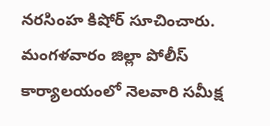నరసింహ కిషోర్ సూచించారు. మంగళవారం జిల్లా పోలీస్ కార్యాలయంలో నెలవారి సమీక్ష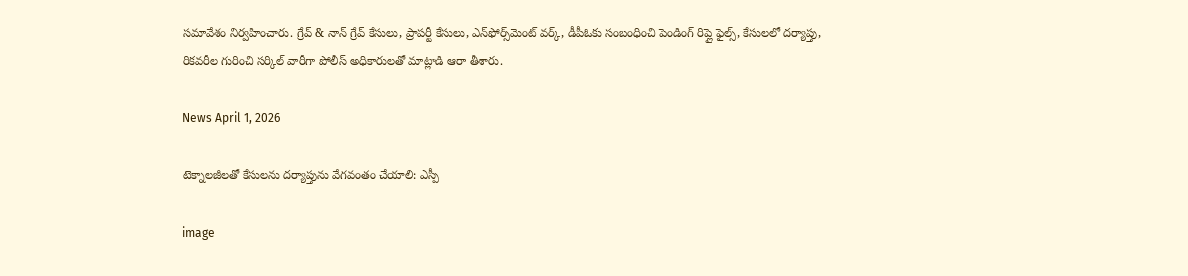సమావేశం నిర్వహించారు. గ్రేవ్ & నాన్ గ్రేవ్ కేసులు, ప్రాపర్టీ కేసులు, ఎన్‌ఫోర్స్‌మెంట్ వర్క్, డీపీఓకు సంబంధించి పెండింగ్ రిప్లై ఫైల్స్, కేసులలో దర్యాప్తు, రికవరీల గురించి సర్కిల్ వారీగా పోలీస్ అధికారులతో మాట్లాడి ఆరా తీశారు.

News April 1, 2026

టెక్నాలజీలతో కేసులను దర్యాప్తును వేగవంతం చేయాలి: ఎస్పీ

image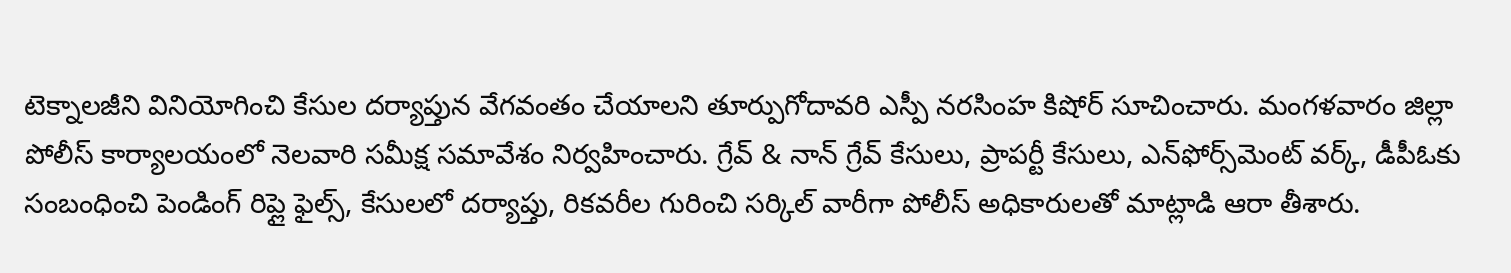టెక్నాలజీని వినియోగించి కేసుల దర్యాప్తున వేగవంతం చేయాలని తూర్పుగోదావరి ఎస్పీ నరసింహ కిషోర్ సూచించారు. మంగళవారం జిల్లా పోలీస్ కార్యాలయంలో నెలవారి సమీక్ష సమావేశం నిర్వహించారు. గ్రేవ్ & నాన్ గ్రేవ్ కేసులు, ప్రాపర్టీ కేసులు, ఎన్‌ఫోర్స్‌మెంట్ వర్క్, డీపీఓకు సంబంధించి పెండింగ్ రిప్లై ఫైల్స్, కేసులలో దర్యాప్తు, రికవరీల గురించి సర్కిల్ వారీగా పోలీస్ అధికారులతో మాట్లాడి ఆరా తీశారు.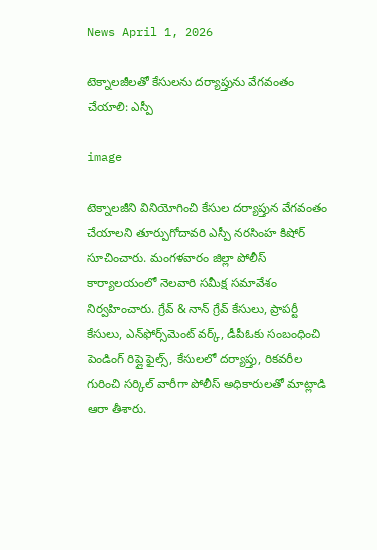News April 1, 2026

టెక్నాలజీలతో కేసులను దర్యాప్తును వేగవంతం చేయాలి: ఎస్పీ

image

టెక్నాలజీని వినియోగించి కేసుల దర్యాప్తున వేగవంతం చేయాలని తూర్పుగోదావరి ఎస్పీ నరసింహ కిషోర్ సూచించారు. మంగళవారం జిల్లా పోలీస్ కార్యాలయంలో నెలవారి సమీక్ష సమావేశం నిర్వహించారు. గ్రేవ్ & నాన్ గ్రేవ్ కేసులు, ప్రాపర్టీ కేసులు, ఎన్‌ఫోర్స్‌మెంట్ వర్క్, డీపీఓకు సంబంధించి పెండింగ్ రిప్లై ఫైల్స్, కేసులలో దర్యాప్తు, రికవరీల గురించి సర్కిల్ వారీగా పోలీస్ అధికారులతో మాట్లాడి ఆరా తీశారు.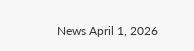News April 1, 2026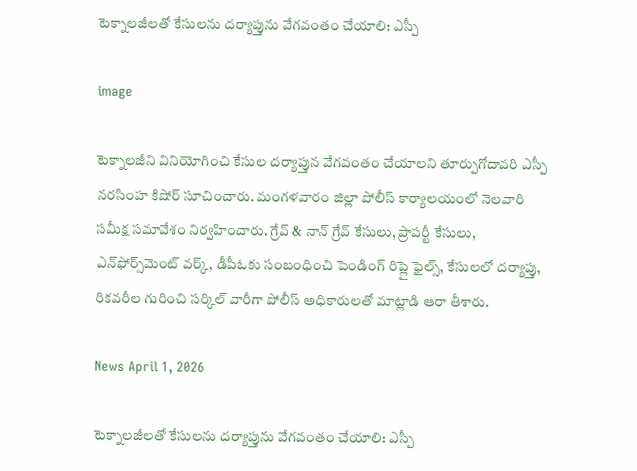టెక్నాలజీలతో కేసులను దర్యాప్తును వేగవంతం చేయాలి: ఎస్పీ

image

టెక్నాలజీని వినియోగించి కేసుల దర్యాప్తున వేగవంతం చేయాలని తూర్పుగోదావరి ఎస్పీ నరసింహ కిషోర్ సూచించారు. మంగళవారం జిల్లా పోలీస్ కార్యాలయంలో నెలవారి సమీక్ష సమావేశం నిర్వహించారు. గ్రేవ్ & నాన్ గ్రేవ్ కేసులు, ప్రాపర్టీ కేసులు, ఎన్‌ఫోర్స్‌మెంట్ వర్క్, డీపీఓకు సంబంధించి పెండింగ్ రిప్లై ఫైల్స్, కేసులలో దర్యాప్తు, రికవరీల గురించి సర్కిల్ వారీగా పోలీస్ అధికారులతో మాట్లాడి ఆరా తీశారు.

News April 1, 2026

టెక్నాలజీలతో కేసులను దర్యాప్తును వేగవంతం చేయాలి: ఎస్పీ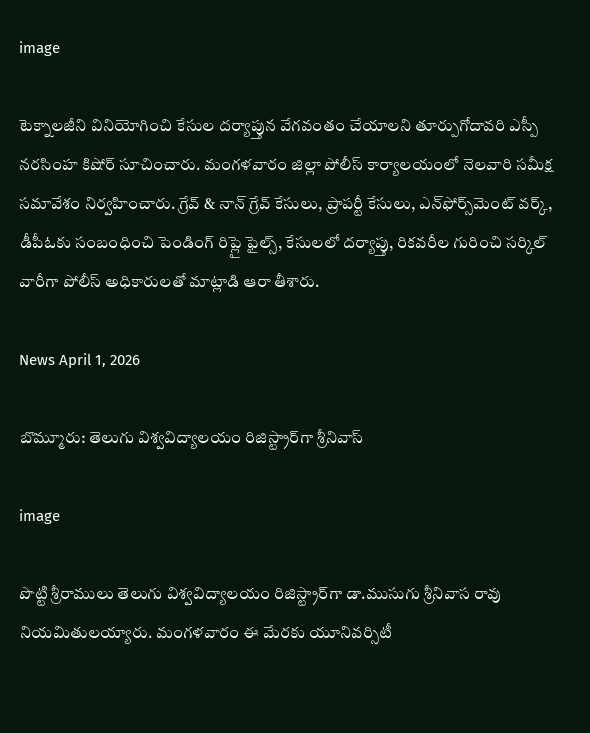image

టెక్నాలజీని వినియోగించి కేసుల దర్యాప్తున వేగవంతం చేయాలని తూర్పుగోదావరి ఎస్పీ నరసింహ కిషోర్ సూచించారు. మంగళవారం జిల్లా పోలీస్ కార్యాలయంలో నెలవారి సమీక్ష సమావేశం నిర్వహించారు. గ్రేవ్ & నాన్ గ్రేవ్ కేసులు, ప్రాపర్టీ కేసులు, ఎన్‌ఫోర్స్‌మెంట్ వర్క్, డీపీఓకు సంబంధించి పెండింగ్ రిప్లై ఫైల్స్, కేసులలో దర్యాప్తు, రికవరీల గురించి సర్కిల్ వారీగా పోలీస్ అధికారులతో మాట్లాడి ఆరా తీశారు.

News April 1, 2026

బొమ్మూరు: తెలుగు విశ్వవిద్యాలయం రిజిస్ట్రార్‌గా శ్రీనివాస్

image

పొట్టి శ్రీరాములు తెలుగు విశ్వవిద్యాలయం రిజిస్ట్రార్‌గా డా.ముసుగు శ్రీనివాస రావు నియమితులయ్యారు. మంగళవారం ఈ మేరకు యూనివర్సిటీ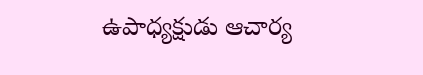ఉపాధ్యక్షుడు ఆచార్య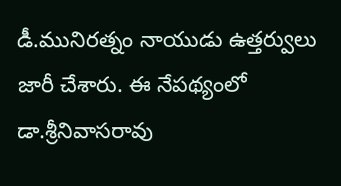డీ.మునిరత్నం నాయుడు ఉత్తర్వులు జారీ చేశారు. ఈ నేపథ్యంలో డా.శ్రీనివాసరావు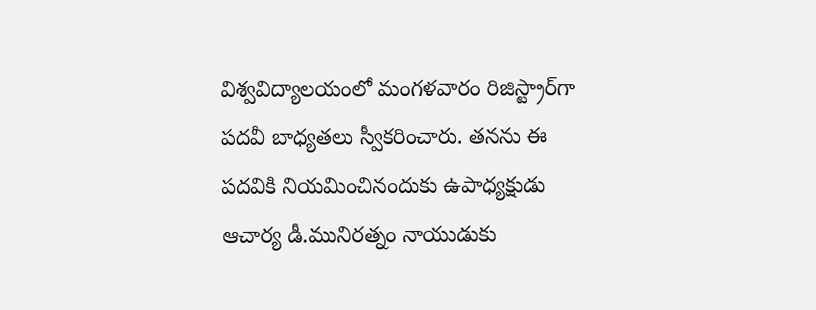విశ్వవిద్యాలయంలో మంగళవారం రిజిస్ట్రార్‌గా పదవీ బాధ్యతలు స్వీకరించారు. తనను ఈ పదవికి నియమించినందుకు ఉపాధ్యక్షుడు ఆచార్య డీ.మునిరత్నం నాయుడుకు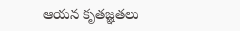ఆయన కృతజ్ఞతలు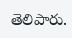తెలిపారు.